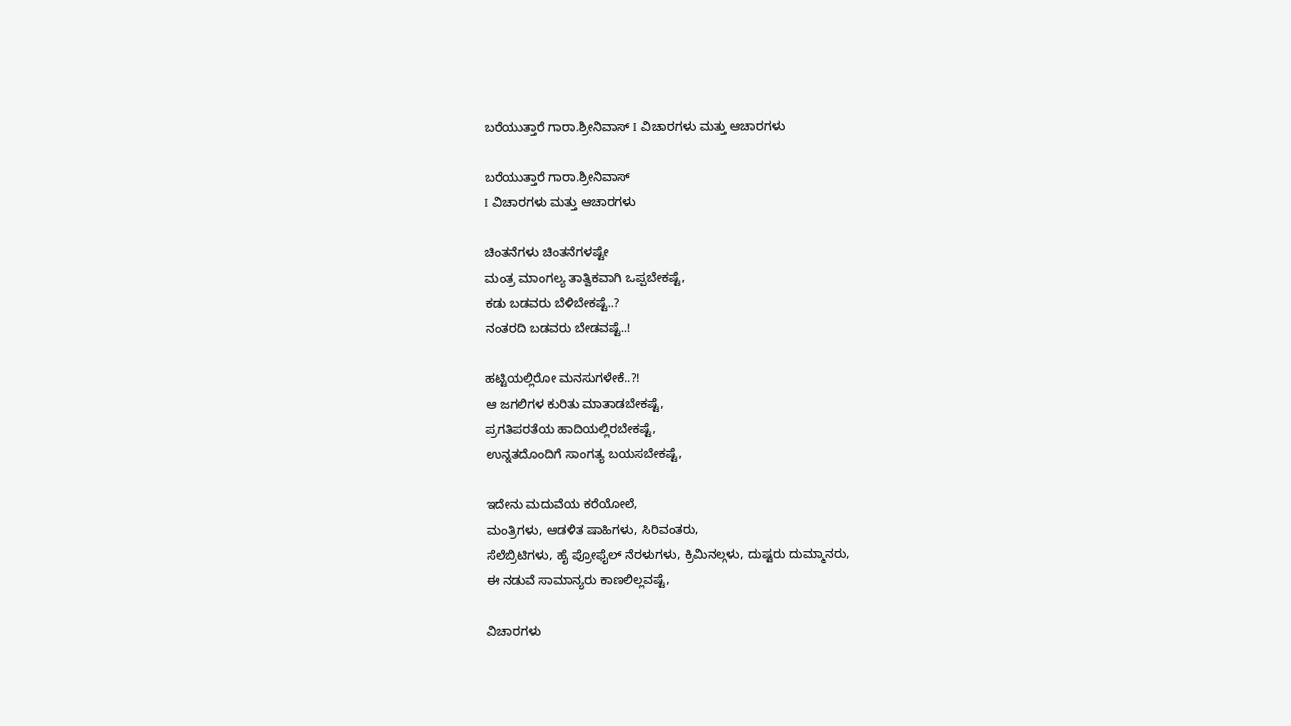ಬರೆಯುತ್ತಾರೆ ಗಾರಾ.ಶ್ರೀನಿವಾಸ್ I ವಿಚಾರಗಳು ಮತ್ತು ಆಚಾರಗಳು

ಬರೆಯುತ್ತಾರೆ ಗಾರಾ.ಶ್ರೀನಿವಾಸ್
I ವಿಚಾರಗಳು ಮತ್ತು ಆಚಾರಗಳು

ಚಿಂತನೆಗಳು ಚಿಂತನೆಗಳಷ್ಟೇ
ಮಂತ್ರ ಮಾಂಗಲ್ಯ ತಾತ್ವಿಕವಾಗಿ ಒಪ್ಪಬೇಕಷ್ಟೆ,
ಕಡು ಬಡವರು ಬೆಳಿಬೇಕಷ್ಟೆ..?
ನಂತರದಿ ಬಡವರು ಬೇಡವಷ್ಟೆ..!

ಹಟ್ಟಿಯಲ್ಲಿರೋ ಮನಸುಗಳೇಕೆ..?!
ಆ ಜಗಲಿಗಳ ಕುರಿತು ಮಾತಾಡಬೇಕಷ್ಟೆ,
ಪ್ರಗತಿಪರತೆಯ ಹಾದಿಯಲ್ಲಿರಬೇಕಷ್ಟೆ,
ಉನ್ನತದೊಂದಿಗೆ ಸಾಂಗತ್ಯ ಬಯಸಬೇಕಷ್ಟೆ,

ಇದೇನು ಮದುವೆಯ ಕರೆಯೋಲೆ,
ಮಂತ್ರಿಗಳು, ಆಡಳಿತ ಷಾಹಿಗಳು, ಸಿರಿವಂತರು,
ಸೆಲೆಬ್ರಿಟಿಗಳು, ಹೈ ಪ್ರೋಫೈಲ್ ನೆರಳುಗಳು, ಕ್ರಿಮಿನಲ್ಗಳು, ದುಷ್ಟರು ದುಮ್ಮಾನರು,
ಈ ನಡುವೆ ಸಾಮಾನ್ಯರು ಕಾಣಲಿಲ್ಲವಷ್ಟೆ,

ವಿಚಾರಗಳು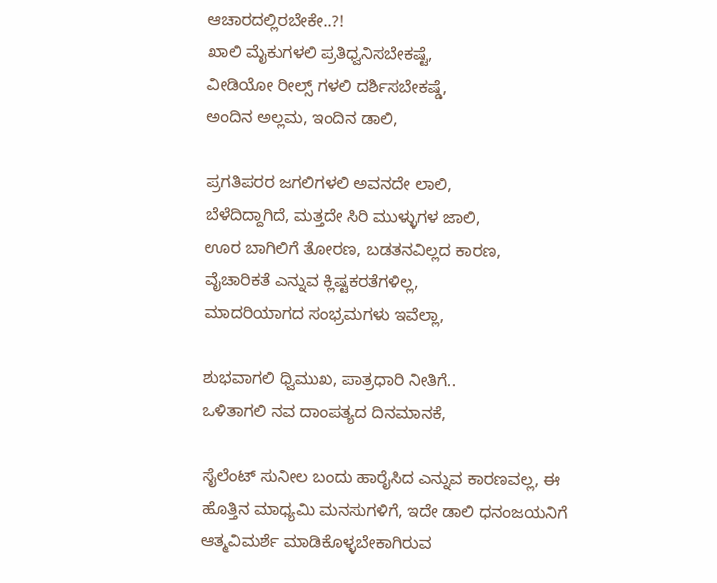ಆಚಾರದಲ್ಲಿರಬೇಕೇ..?!
ಖಾಲಿ ಮೈಕುಗಳಲಿ ಪ್ರತಿಧ್ವನಿಸಬೇಕಷ್ಟೆ,
ವೀಡಿಯೋ ರೀಲ್ಸ್ ಗಳಲಿ ದರ್ಶಿಸಬೇಕಷ್ಡೆ,
ಅಂದಿನ ಅಲ್ಲಮ, ಇಂದಿನ ಡಾಲಿ,

ಪ್ರಗತಿಪರರ ಜಗಲಿಗಳಲಿ ಅವನದೇ ಲಾಲಿ,
ಬೆಳೆದಿದ್ದಾಗಿದೆ, ಮತ್ತದೇ ಸಿರಿ ಮುಳ್ಳುಗಳ ಜಾಲಿ,
ಊರ ಬಾಗಿಲಿಗೆ ತೋರಣ, ಬಡತನವಿಲ್ಲದ ಕಾರಣ,
ವೈಚಾರಿಕತೆ ಎನ್ನುವ ಕ್ಲಿಷ್ಟಕರತೆಗಳಿಲ್ಲ,
ಮಾದರಿಯಾಗದ ಸಂಭ್ರಮಗಳು ಇವೆಲ್ಲಾ,

ಶುಭವಾಗಲಿ ಧ್ವಿಮುಖ, ಪಾತ್ರಧಾರಿ ನೀತಿಗೆ..
ಒಳಿತಾಗಲಿ ನವ ದಾಂಪತ್ಯದ ದಿನಮಾನಕೆ,

ಸೈಲೆಂಟ್ ಸುನೀಲ ಬಂದು ಹಾರೈಸಿದ ಎನ್ನುವ ಕಾರಣವಲ್ಲ, ಈ ಹೊತ್ತಿನ ಮಾಧ್ಯಮಿ ಮನಸುಗಳಿಗೆ, ಇದೇ ಡಾಲಿ ಧನಂಜಯನಿಗೆ ಆತ್ಮವಿಮರ್ಶೆ ಮಾಡಿಕೊಳ್ಳಬೇಕಾಗಿರುವ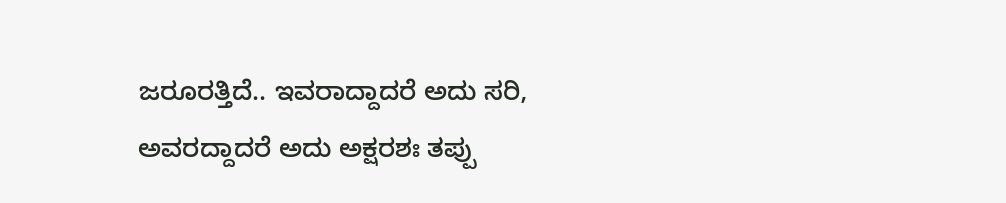ಜರೂರತ್ತಿದೆ.. ಇವರಾದ್ದಾದರೆ ಅದು ಸರಿ, ಅವರದ್ದಾದರೆ ಅದು ಅಕ್ಷರಶಃ ತಪ್ಪು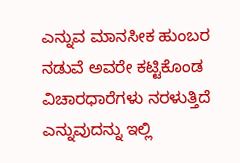ಎನ್ನುವ ಮಾನಸೀಕ ಹುಂಬರ ನಡುವೆ ಅವರೇ ಕಟ್ಟಿಕೊಂಡ ವಿಚಾರಧಾರೆಗಳು ನರಳುತ್ತಿದೆ ಎನ್ನುವುದನ್ನು ಇಲ್ಲಿ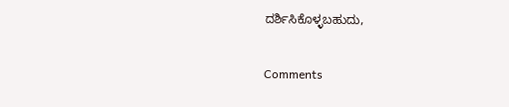ದರ್ಶಿಸಿಕೊಳ್ಳಬಹುದು,

Comments